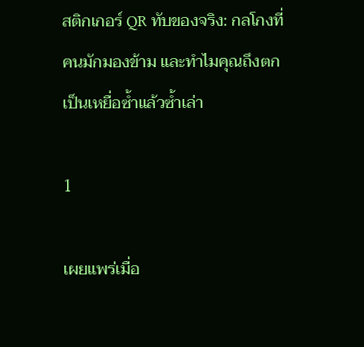สติกเกอร์ QR ทับของจริง: กลโกงที่คนมักมองข้าม และทำไมคุณถึงตกเป็นเหยื่อซ้ำแล้วซ้ำเล่า

1

เผยแพร่เมื่อ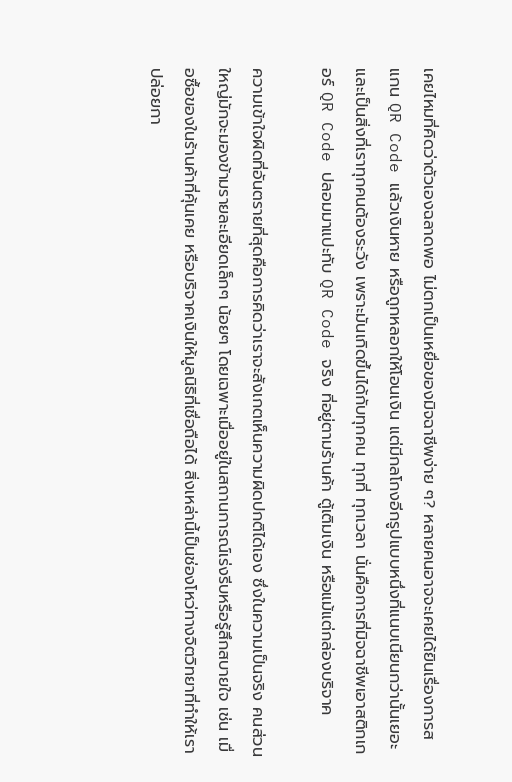เคยไหมที่คิดว่าตัวเองฉลาดพอ ไม่ตกเป็นเหยื่อของมิจฉาชีพง่าย ๆ? หลายคนอาจจะเคยได้ยินเรื่องการสแกน QR Code แล้วเงินหาย หรือถูกหลอกให้โอนเงิน แต่มีกลโกงอีกรูปแบบหนึ่งที่แนบเนียนกว่านั้นเยอะ และเป็นสิ่งที่เราทุกคนต้องระวัง เพราะมันเกิดขึ้นได้กับทุกคน ทุกที่ ทุกเวลา นั่นคือการที่มิจฉาชีพเอาสติกเกอร์ QR Code ปลอมมาแปะทับ QR Code จริง ที่อยู่ตามร้านค้า ตู้เติมเงิน หรือแม้แต่กล่องบริจาค

ความเข้าใจผิดที่อันตรายที่สุดคือการคิดว่าเราจะสังเกตเห็นความผิดปกติได้เอง ซึ่งในความเป็นจริง คนส่วนใหญ่มักจะมองข้ามรายละเอียดเล็กๆ น้อยๆ โดยเฉพาะเมื่ออยู่ในสถานการณ์เร่งรีบหรือรู้สึกสบายใจ เช่น เมื่อซื้อของในร้านค้าที่คุ้นเคย หรือบริจาคเงินให้มูลนิธิที่เชื่อถือได้ สิ่งเหล่านี้เป็นช่องโหว่ทางจิตวิทยาที่ทำให้เราปล่อยกา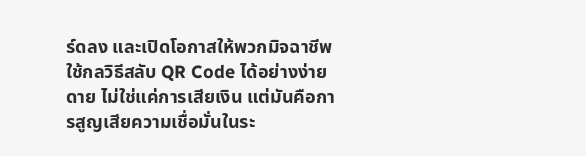ร์ดลง และเปิดโอกาสให้พวกมิจฉาชีพใช้กลวิธีสลับ QR Code ได้อย่างง่ายดาย ไม่ใช่แค่การเสียเงิน แต่มันคือการสูญเสียความเชื่อมั่นในระ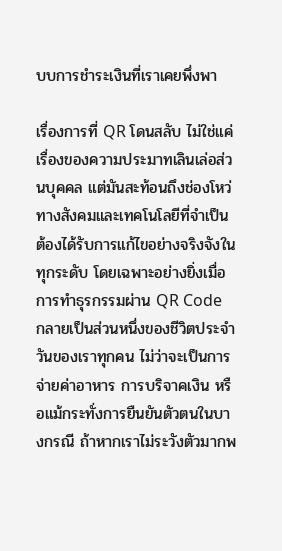บบการชำระเงินที่เราเคยพึ่งพา

เรื่องการที่ QR โดนสลับ ไม่ใช่แค่เรื่องของความประมาทเลินเล่อส่วนบุคคล แต่มันสะท้อนถึงช่องโหว่ทางสังคมและเทคโนโลยีที่จำเป็นต้องได้รับการแก้ไขอย่างจริงจังในทุกระดับ โดยเฉพาะอย่างยิ่งเมื่อการทำธุรกรรมผ่าน QR Code กลายเป็นส่วนหนึ่งของชีวิตประจำวันของเราทุกคน ไม่ว่าจะเป็นการจ่ายค่าอาหาร การบริจาคเงิน หรือแม้กระทั่งการยืนยันตัวตนในบางกรณี ถ้าหากเราไม่ระวังตัวมากพ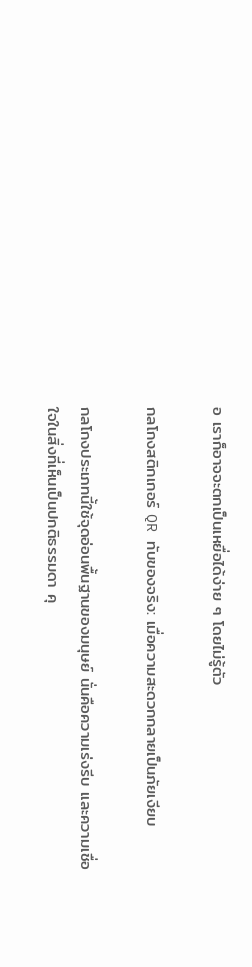อ เราก็อาจจะตกเป็นเหยื่อได้ง่าย ๆ โดยไม่รู้ตัว

กลโกงสติกเกอร์ QR ทับของจริง: เมื่อความสะดวกกลายเป็นภัยเงียบ

กลโกงประเภทนี้ใช้จุดอ่อนพื้นฐานของมนุษย์ นั่นคือความเร่งรีบ และความเชื่อใจในสิ่งที่เห็นเป็นปกติธรรมดา คุ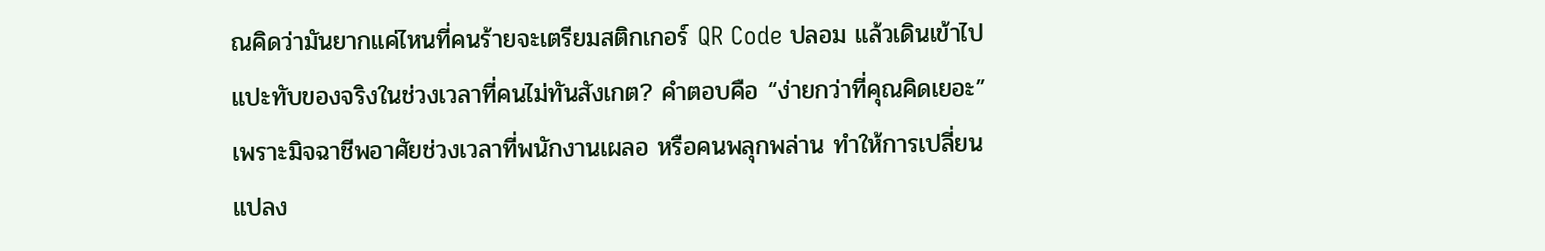ณคิดว่ามันยากแค่ไหนที่คนร้ายจะเตรียมสติกเกอร์ QR Code ปลอม แล้วเดินเข้าไปแปะทับของจริงในช่วงเวลาที่คนไม่ทันสังเกต? คำตอบคือ “ง่ายกว่าที่คุณคิดเยอะ” เพราะมิจฉาชีพอาศัยช่วงเวลาที่พนักงานเผลอ หรือคนพลุกพล่าน ทำให้การเปลี่ยนแปลง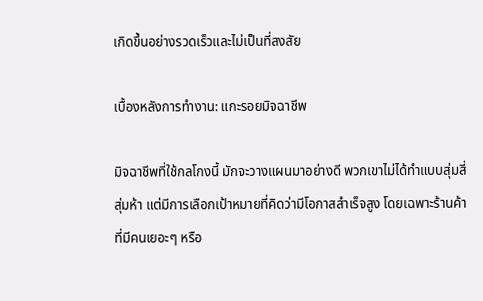เกิดขึ้นอย่างรวดเร็วและไม่เป็นที่สงสัย

เบื้องหลังการทำงาน: แกะรอยมิจฉาชีพ

มิจฉาชีพที่ใช้กลโกงนี้ มักจะวางแผนมาอย่างดี พวกเขาไม่ได้ทำแบบสุ่มสี่สุ่มห้า แต่มีการเลือกเป้าหมายที่คิดว่ามีโอกาสสำเร็จสูง โดยเฉพาะร้านค้าที่มีคนเยอะๆ หรือ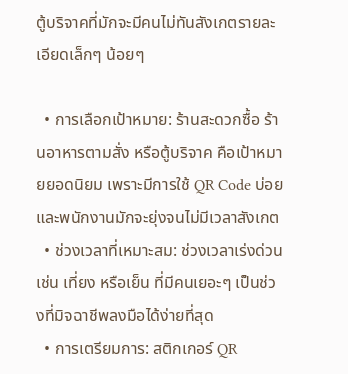ตู้บริจาคที่มักจะมีคนไม่ทันสังเกตรายละเอียดเล็กๆ น้อยๆ

  • การเลือกเป้าหมาย: ร้านสะดวกซื้อ ร้านอาหารตามสั่ง หรือตู้บริจาค คือเป้าหมายยอดนิยม เพราะมีการใช้ QR Code บ่อย และพนักงานมักจะยุ่งจนไม่มีเวลาสังเกต
  • ช่วงเวลาที่เหมาะสม: ช่วงเวลาเร่งด่วน เช่น เที่ยง หรือเย็น ที่มีคนเยอะๆ เป็นช่วงที่มิจฉาชีพลงมือได้ง่ายที่สุด
  • การเตรียมการ: สติกเกอร์ QR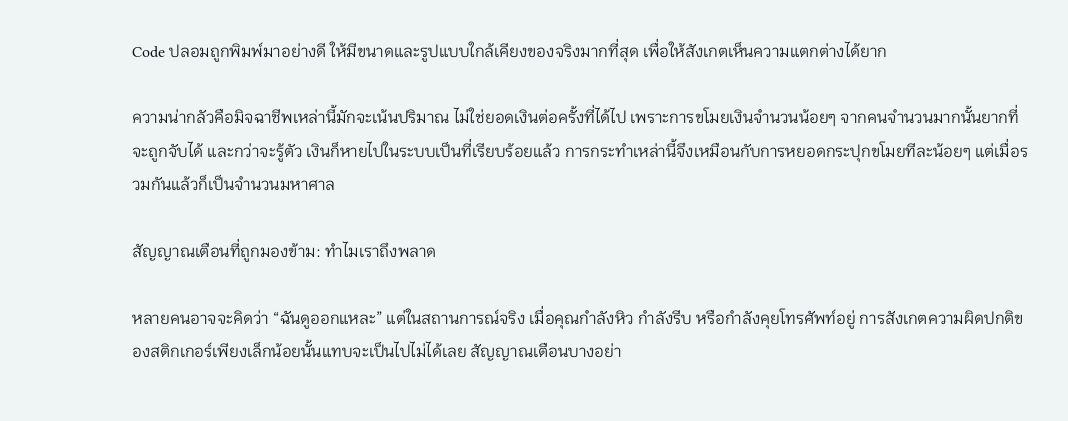Code ปลอมถูกพิมพ์มาอย่างดี ให้มีขนาดและรูปแบบใกล้เคียงของจริงมากที่สุด เพื่อให้สังเกตเห็นความแตกต่างได้ยาก

ความน่ากลัวคือมิจฉาชีพเหล่านี้มักจะเน้นปริมาณ ไม่ใช่ยอดเงินต่อครั้งที่ได้ไป เพราะการขโมยเงินจำนวนน้อยๆ จากคนจำนวนมากนั้นยากที่จะถูกจับได้ และกว่าจะรู้ตัว เงินก็หายไปในระบบเป็นที่เรียบร้อยแล้ว การกระทำเหล่านี้จึงเหมือนกับการหยอดกระปุกขโมยทีละน้อยๆ แต่เมื่อรวมกันแล้วก็เป็นจำนวนมหาศาล

สัญญาณเตือนที่ถูกมองข้าม: ทำไมเราถึงพลาด

หลายคนอาจจะคิดว่า “ฉันดูออกแหละ” แต่ในสถานการณ์จริง เมื่อคุณกำลังหิว กำลังรีบ หรือกำลังคุยโทรศัพท์อยู่ การสังเกตความผิดปกติของสติกเกอร์เพียงเล็กน้อยนั้นแทบจะเป็นไปไม่ได้เลย สัญญาณเตือนบางอย่า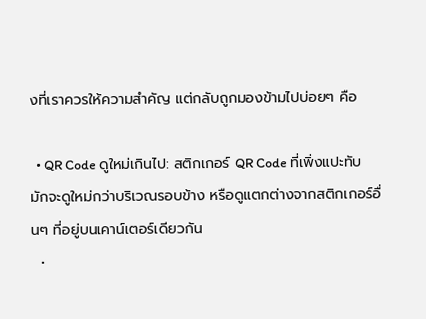งที่เราควรให้ความสำคัญ แต่กลับถูกมองข้ามไปบ่อยๆ คือ

  • QR Code ดูใหม่เกินไป: สติกเกอร์ QR Code ที่เพิ่งแปะทับ มักจะดูใหม่กว่าบริเวณรอบข้าง หรือดูแตกต่างจากสติกเกอร์อื่นๆ ที่อยู่บนเคาน์เตอร์เดียวกัน
  •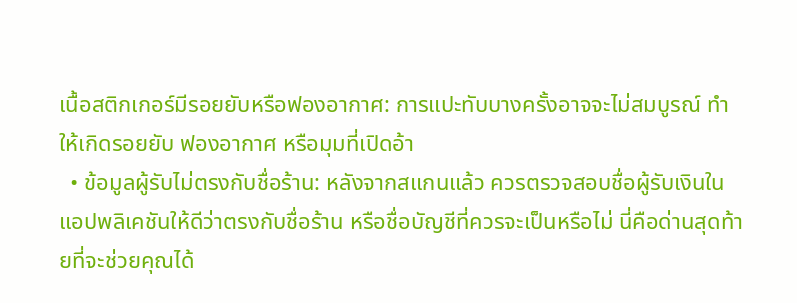เนื้อสติกเกอร์มีรอยยับหรือฟองอากาศ: การแปะทับบางครั้งอาจจะไม่สมบูรณ์ ทำให้เกิดรอยยับ ฟองอากาศ หรือมุมที่เปิดอ้า
  • ข้อมูลผู้รับไม่ตรงกับชื่อร้าน: หลังจากสแกนแล้ว ควรตรวจสอบชื่อผู้รับเงินในแอปพลิเคชันให้ดีว่าตรงกับชื่อร้าน หรือชื่อบัญชีที่ควรจะเป็นหรือไม่ นี่คือด่านสุดท้ายที่จะช่วยคุณได้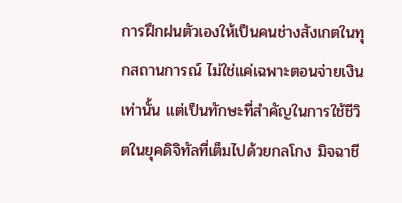การฝึกฝนตัวเองให้เป็นคนช่างสังเกตในทุกสถานการณ์ ไม่ใช่แค่เฉพาะตอนจ่ายเงินเท่านั้น แต่เป็นทักษะที่สำคัญในการใช้ชีวิตในยุคดิจิทัลที่เต็มไปด้วยกลโกง มิจฉาชี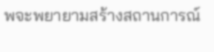พจะพยายามสร้างสถานการณ์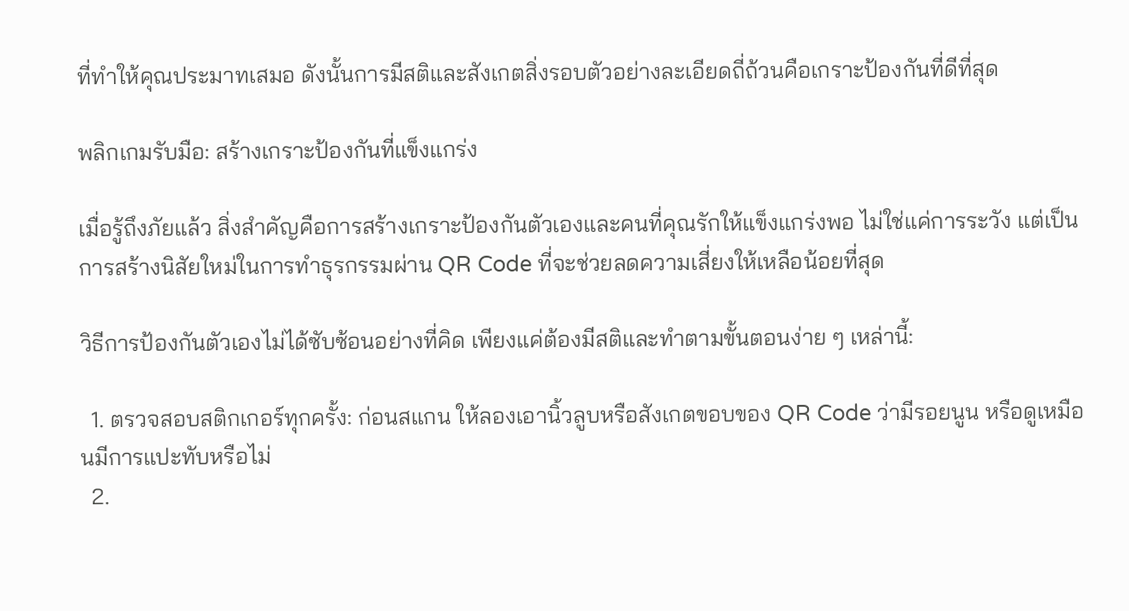ที่ทำให้คุณประมาทเสมอ ดังนั้นการมีสติและสังเกตสิ่งรอบตัวอย่างละเอียดถี่ถ้วนคือเกราะป้องกันที่ดีที่สุด

พลิกเกมรับมือ: สร้างเกราะป้องกันที่แข็งแกร่ง

เมื่อรู้ถึงภัยแล้ว สิ่งสำคัญคือการสร้างเกราะป้องกันตัวเองและคนที่คุณรักให้แข็งแกร่งพอ ไม่ใช่แค่การระวัง แต่เป็นการสร้างนิสัยใหม่ในการทำธุรกรรมผ่าน QR Code ที่จะช่วยลดความเสี่ยงให้เหลือน้อยที่สุด

วิธีการป้องกันตัวเองไม่ได้ซับซ้อนอย่างที่คิด เพียงแค่ต้องมีสติและทำตามขั้นตอนง่าย ๆ เหล่านี้:

  1. ตรวจสอบสติกเกอร์ทุกครั้ง: ก่อนสแกน ให้ลองเอานิ้วลูบหรือสังเกตขอบของ QR Code ว่ามีรอยนูน หรือดูเหมือนมีการแปะทับหรือไม่
  2.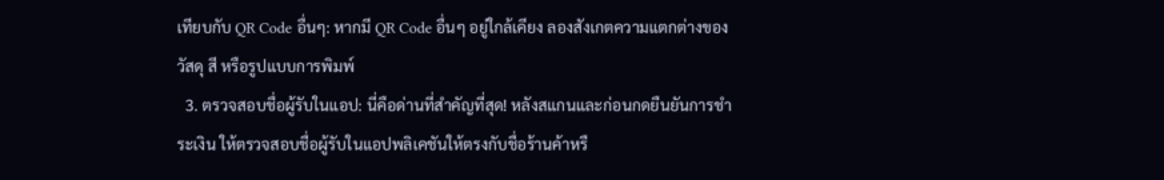เทียบกับ QR Code อื่นๆ: หากมี QR Code อื่นๆ อยู่ใกล้เคียง ลองสังเกตความแตกต่างของวัสดุ สี หรือรูปแบบการพิมพ์
  3. ตรวจสอบชื่อผู้รับในแอป: นี่คือด่านที่สำคัญที่สุด! หลังสแกนและก่อนกดยืนยันการชำระเงิน ให้ตรวจสอบชื่อผู้รับในแอปพลิเคชันให้ตรงกับชื่อร้านค้าหรื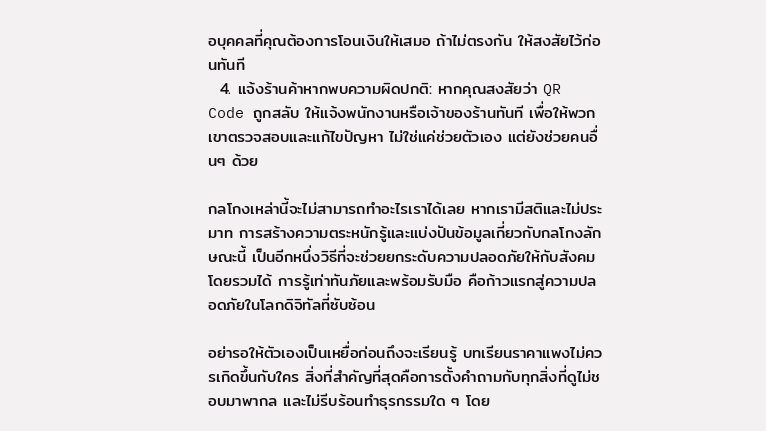อบุคคลที่คุณต้องการโอนเงินให้เสมอ ถ้าไม่ตรงกัน ให้สงสัยไว้ก่อนทันที
  4. แจ้งร้านค้าหากพบความผิดปกติ: หากคุณสงสัยว่า QR Code ถูกสลับ ให้แจ้งพนักงานหรือเจ้าของร้านทันที เพื่อให้พวกเขาตรวจสอบและแก้ไขปัญหา ไม่ใช่แค่ช่วยตัวเอง แต่ยังช่วยคนอื่นๆ ด้วย

กลโกงเหล่านี้จะไม่สามารถทำอะไรเราได้เลย หากเรามีสติและไม่ประมาท การสร้างความตระหนักรู้และแบ่งปันข้อมูลเกี่ยวกับกลโกงลักษณะนี้ เป็นอีกหนึ่งวิธีที่จะช่วยยกระดับความปลอดภัยให้กับสังคมโดยรวมได้ การรู้เท่าทันภัยและพร้อมรับมือ คือก้าวแรกสู่ความปลอดภัยในโลกดิจิทัลที่ซับซ้อน

อย่ารอให้ตัวเองเป็นเหยื่อก่อนถึงจะเรียนรู้ บทเรียนราคาแพงไม่ควรเกิดขึ้นกับใคร สิ่งที่สำคัญที่สุดคือการตั้งคำถามกับทุกสิ่งที่ดูไม่ชอบมาพากล และไม่รีบร้อนทำธุรกรรมใด ๆ โดย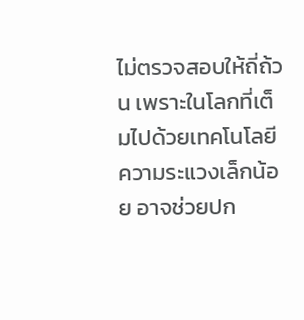ไม่ตรวจสอบให้ถี่ถ้วน เพราะในโลกที่เต็มไปด้วยเทคโนโลยี ความระแวงเล็กน้อย อาจช่วยปก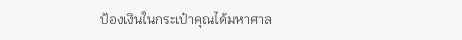ป้องเงินในกระเป๋าคุณได้มหาศาล